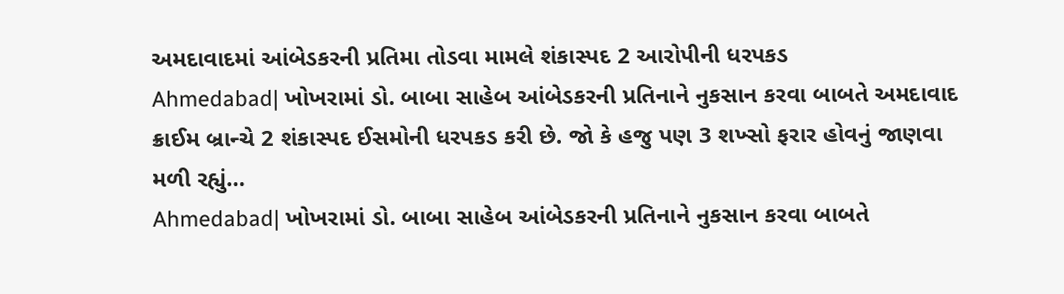અમદાવાદમાં આંબેડકરની પ્રતિમા તોડવા મામલે શંકાસ્પદ 2 આરોપીની ધરપકડ
Ahmedabad| ખોખરામાં ડો. બાબા સાહેબ આંબેડકરની પ્રતિનાને નુકસાન કરવા બાબતે અમદાવાદ ક્રાઈમ બ્રાન્ચે 2 શંકાસ્પદ ઈસમોની ધરપકડ કરી છે. જો કે હજુ પણ 3 શખ્સો ફરાર હોવનું જાણવા મળી રહ્યું…
Ahmedabad| ખોખરામાં ડો. બાબા સાહેબ આંબેડકરની પ્રતિનાને નુકસાન કરવા બાબતે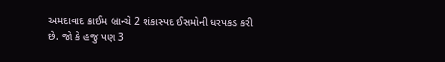અમદાવાદ ક્રાઈમ બ્રાન્ચે 2 શંકાસ્પદ ઈસમોની ધરપકડ કરી છે. જો કે હજુ પણ 3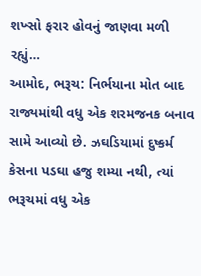શખ્સો ફરાર હોવનું જાણવા મળી રહ્યું…
આમોદ, ભરૂચ: નિર્ભયાના મોત બાદ રાજ્યમાંથી વધુ એક શરમજનક બનાવ સામે આવ્યો છે. ઝઘડિયામાં દુષ્કર્મ કેસના પડઘા હજુ શમ્યા નથી, ત્યાં ભરૂચમાં વધુ એક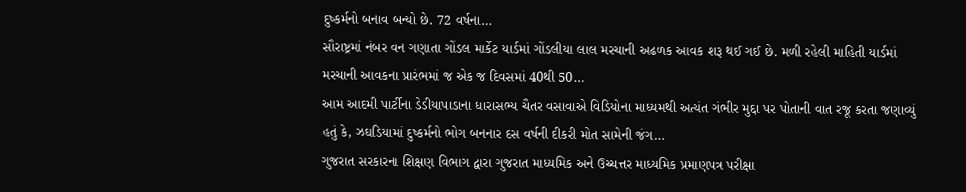દુષ્કર્મનો બનાવ બન્યો છે. 72 વર્ષના…
સૌરાષ્ટ્રમાં નંબર વન ગણાતા ગોંડલ માર્કેટ યાર્ડમાં ગોંડલીયા લાલ મરચાની અઢળક આવક શરૂ થઈ ગઈ છે. મળી રહેલી માહિતી યાર્ડમાં મરચાની આવકના પ્રારંભમાં જ એક જ દિવસમાં 40થી 50…
આમ આદમી પાર્ટીના ડેડીયાપાડાના ધારાસભ્ય ચૈતર વસાવાએ વિડિયોના માધ્યમથી અત્યંત ગંભીર મુદ્દા પર પોતાની વાત રજૂ કરતા જણાવ્યું હતું કે, ઝઘડિયામાં દુષ્કર્મનો ભોગ બનનાર દસ વર્ષની દીકરી મોત સામેની જંગ…
ગુજરાત સરકારના શિક્ષણ વિભાગ દ્વારા ગુજરાત માધ્યમિક અને ઉચ્ચત્તર માધ્યમિક પ્રમાણપત્ર પરીક્ષા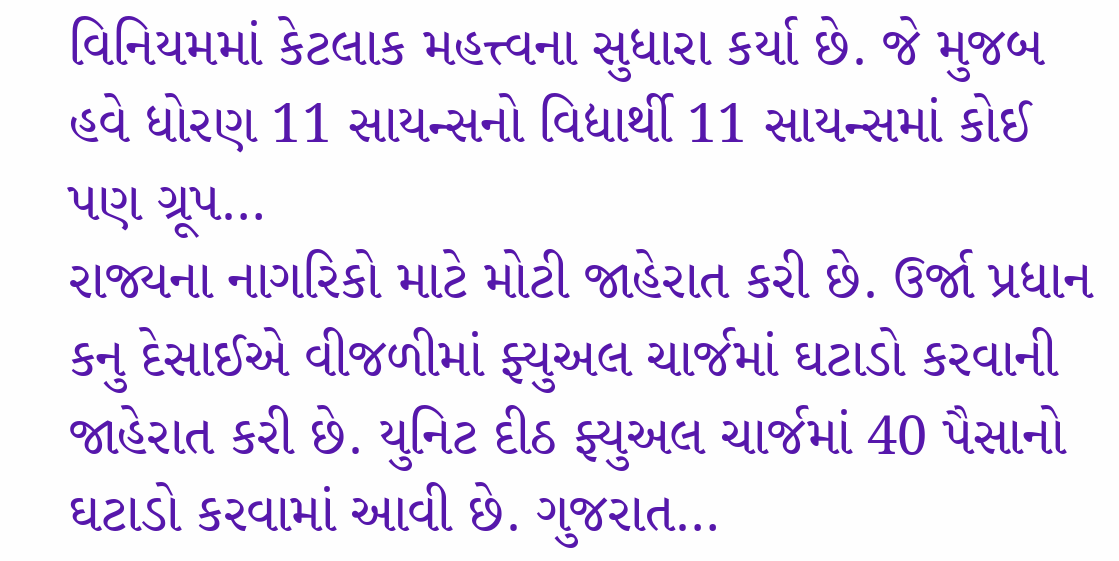વિનિયમમાં કેટલાક મહત્ત્વના સુધારા કર્યા છે. જે મુજબ હવે ધોરણ 11 સાયન્સનો વિદ્યાર્થી 11 સાયન્સમાં કોઈ પણ ગ્રૂપ…
રાજ્યના નાગરિકો માટે મોટી જાહેરાત કરી છે. ઉર્જા પ્રધાન કનુ દેસાઈએ વીજળીમાં ફ્યુઅલ ચાર્જમાં ઘટાડો કરવાની જાહેરાત કરી છે. યુનિટ દીઠ ફ્યુઅલ ચાર્જમાં 40 પૈસાનો ઘટાડો કરવામાં આવી છે. ગુજરાત…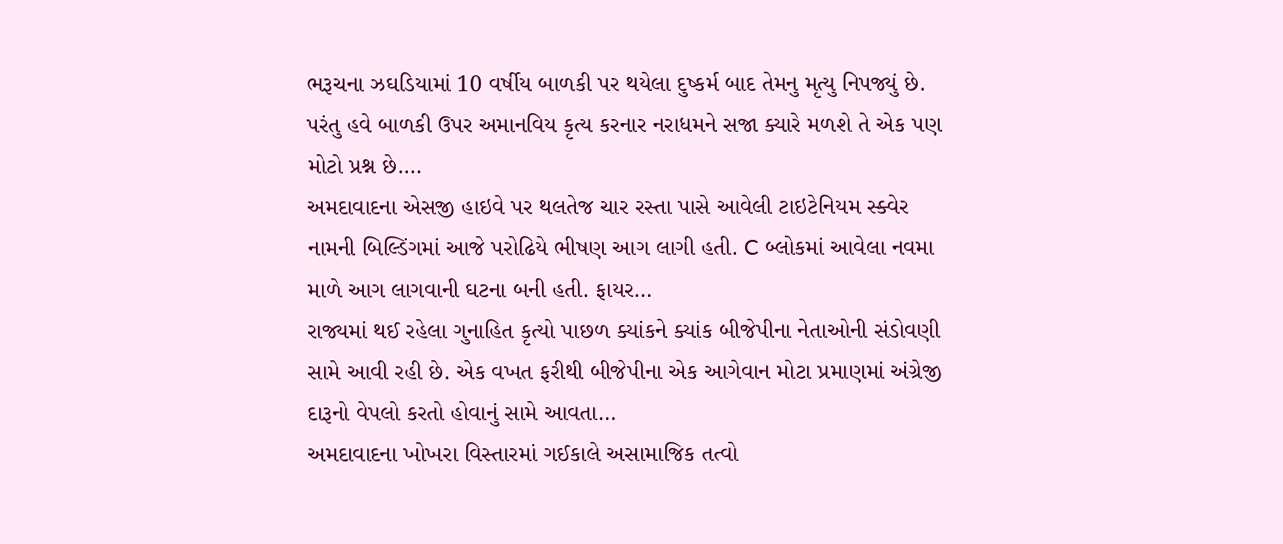ભરૂચના ઝઘડિયામાં 10 વર્ષીય બાળકી પર થયેલા દુષ્કર્મ બાદ તેમનુ મૃત્યુ નિપજ્યું છે. પરંતુ હવે બાળકી ઉપર અમાનવિય કૃત્ય કરનાર નરાધમને સજા ક્યારે મળશે તે એક પણ મોટો પ્રશ્ન છે.…
અમદાવાદના એસજી હાઇવે પર થલતેજ ચાર રસ્તા પાસે આવેલી ટાઇટેનિયમ સ્ક્વેર નામની બિલ્ડિંગમાં આજે પરોઢિયે ભીષણ આગ લાગી હતી. C બ્લોકમાં આવેલા નવમા માળે આગ લાગવાની ઘટના બની હતી. ફાયર…
રાજ્યમાં થઈ રહેલા ગુનાહિત કૃત્યો પાછળ ક્યાંકને ક્યાંક બીજેપીના નેતાઓની સંડોવણી સામે આવી રહી છે. એક વખત ફરીથી બીજેપીના એક આગેવાન મોટા પ્રમાણમાં અંગ્રેજી દારૂનો વેપલો કરતો હોવાનું સામે આવતા…
અમદાવાદના ખોખરા વિસ્તારમાં ગઈકાલે અસામાજિક તત્વો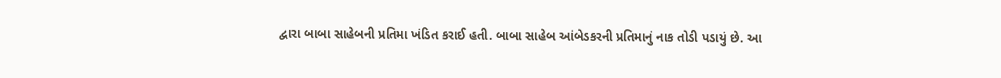દ્વારા બાબા સાહેબની પ્રતિમા ખંડિત કરાઈ હતી. બાબા સાહેબ આંબેડકરની પ્રતિમાનું નાક તોડી પડાયું છે. આ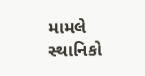મામલે સ્થાનિકો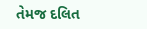તેમજ દલિત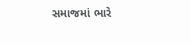સમાજમાં ભારે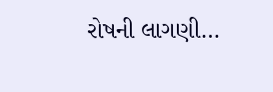રોષની લાગણી…